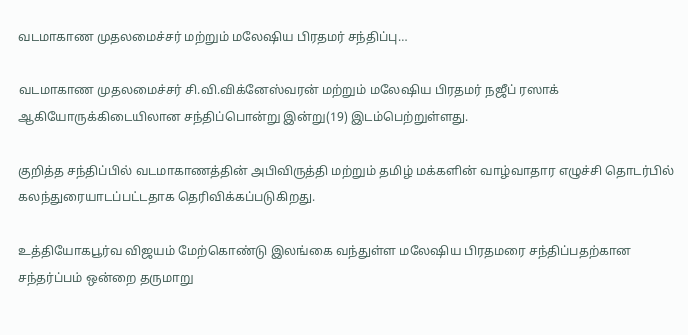வடமாகாண முதலமைச்சர் மற்றும் மலேஷிய பிரதமர் சந்திப்பு…

வடமாகாண முதலமைச்சர் சி.வி.விக்னேஸ்வரன் மற்றும் மலேஷிய பிரதமர் நஜீப் ரஸாக் ஆகியோருக்கிடையிலான சந்திப்பொன்று இன்று(19) இடம்பெற்றுள்ளது.

குறித்த சந்திப்பில் வடமாகாணத்தின் அபிவிருத்தி மற்றும் தமிழ் மக்களின் வாழ்வாதார எழுச்சி தொடர்பில் கலந்துரையாடப்பட்டதாக தெரிவிக்கப்படுகிறது.

உத்தியோகபூர்வ விஜயம் மேற்கொண்டு இலங்கை வந்துள்ள மலேஷிய பிரதமரை சந்திப்பதற்கான சந்தர்ப்பம் ஒன்றை தருமாறு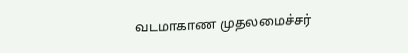வடமாகாண முதலமைச்சர்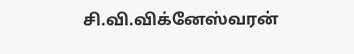சி.வி.விக்னேஸ்வரன்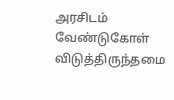அரசிடம் வேண்டுகோள் விடுத்திருந்தமை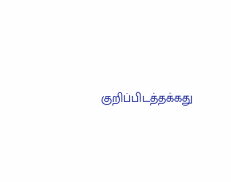குறிப்பிடத்தக்கது